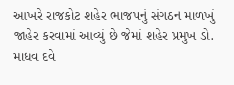આખરે રાજકોટ શહેર ભાજપનું સંગઠન માળખું જાહેર કરવામાં આવ્યું છે જેમાં શહેર પ્રમુખ ડો. માધવ દવે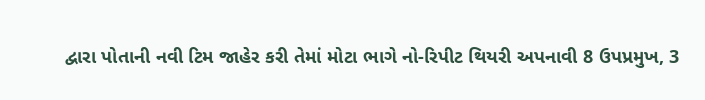દ્વારા પોતાની નવી ટિમ જાહેર કરી તેમાં મોટા ભાગે નો-રિપીટ થિયરી અપનાવી 8 ઉપપ્રમુખ, 3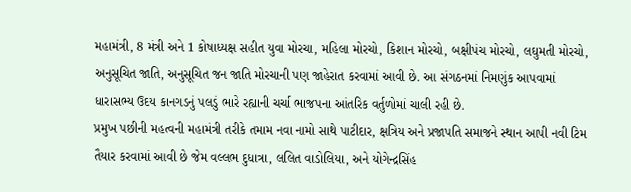મહામંત્રી, 8 મંત્રી અને 1 કોષાધ્યક્ષ સહીત યુવા મોરચા, મહિલા મોરચો, કિશાન મોરચો, બક્ષીપંચ મોરચો, લઘુમતી મોરચો, અનુસૂચિત જાતિ, અનુસૂચિત જન જાતિ મોરચાની પણ જાહેરાત કરવામાં આવી છે. આ સંગઠનમાં નિમણુંક આપવામાં ધારાસભ્ય ઉદય કાનગડનું પલડું ભારે રહ્યાની ચર્ચા ભાજપના આંતરિક વર્તુળોમાં ચાલી રહી છે.
પ્રમુખ પછીની મહત્વની મહામંત્રી તરીકે તમામ નવા નામો સાથે પાટીદાર, ક્ષત્રિય અને પ્રજાપતિ સમાજને સ્થાન આપી નવી ટિમ તૈયાર કરવામાં આવી છે જેમ વલ્લભ દુધાત્રા, લલિત વાડોલિયા, અને યોગેન્દ્રસિંહ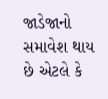જાડેજાનો સમાવેશ થાય છે એટલે કે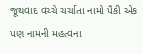જૂથવાદ વચ્ચે ચર્ચાતા નામો પૈકી એક પણ નામની મહત્વના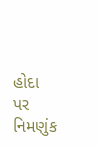હોદા પર નિમણુંક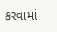કરવામાં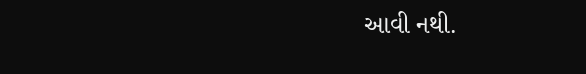આવી નથી.